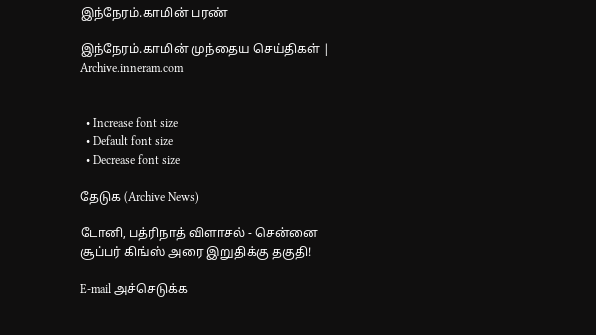இந்நேரம்.காமின் பரண்

இந்நேரம்.காமின் முந்தைய செய்திகள் | Archive.inneram.com


  • Increase font size
  • Default font size
  • Decrease font size

தேடுக (Archive News)

டோனி, பத்ரிநாத் விளாசல் - சென்னை சூப்பர் கிங்ஸ் அரை இறுதிக்கு தகுதி!

E-mail அச்செடுக்க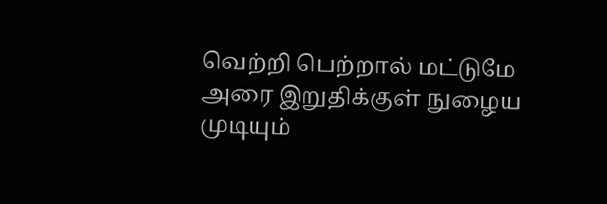வெற்றி பெற்றால் மட்டுமே அரை இறுதிக்குள் நுழைய முடியும்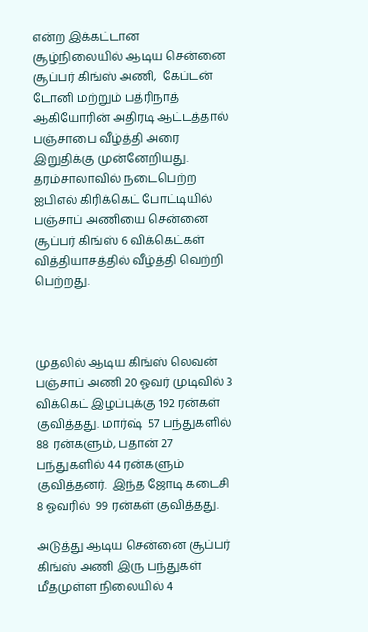என்ற இக்கட்டான சூழ்நிலையில் ஆடிய சென்னை சூப்பர் கிங்ஸ் அணி,  கேப்டன் டோனி மற்றும் பத்ரிநாத் ஆகியோரின் அதிரடி ஆட்டத்தால் பஞ்சாபை வீழ்த்தி அரை இறுதிக்கு முன்னேறியது. தரம்சாலாவில் நடைபெற்ற ஐபிஎல் கிரிக்கெட் போட்டியில் பஞ்சாப் அணியை சென்னை சூப்பர் கிங்ஸ் 6 விக்கெட்கள் வித்தியாசத்தில் வீழ்த்தி வெற்றி பெற்றது.



முதலில் ஆடிய கிங்ஸ் லெவன் பஞ்சாப் அணி 20 ஓவர் முடிவில் 3 விக்கெட் இழப்புக்கு 192 ரன்கள் குவித்தது. மார்ஷ்  57 பந்துகளில் 88 ரன்களும், பதான் 27 பந்துகளில் 44 ரன்களும் குவித்தனர்.  இந்த ஜோடி கடைசி 8 ஓவரில்  99 ரன்கள் குவித்தது.

அடுத்து ஆடிய சென்னை சூப்பர் கிங்ஸ் அணி இரு பந்துகள் மீதமுள்ள நிலையில் 4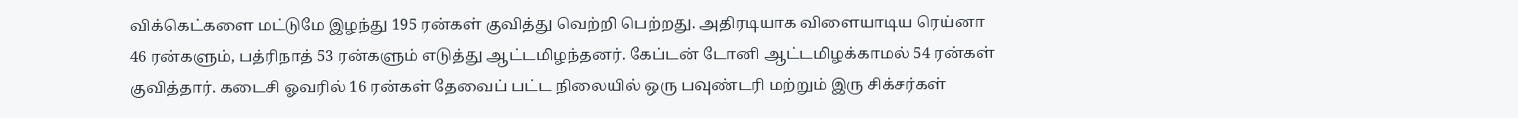விக்கெட்களை மட்டுமே இழந்து 195 ரன்கள் குவித்து வெற்றி பெற்றது. அதிரடியாக விளையாடிய ரெய்னா 46 ரன்களும், பத்ரிநாத் 53 ரன்களும் எடுத்து ஆட்டமிழந்தனர். கேப்டன் டோனி ஆட்டமிழக்காமல் 54 ரன்கள் குவித்தார். கடைசி ஓவரில் 16 ரன்கள் தேவைப் பட்ட நிலையில் ஒரு பவுண்டரி மற்றும் இரு சிக்சர்கள்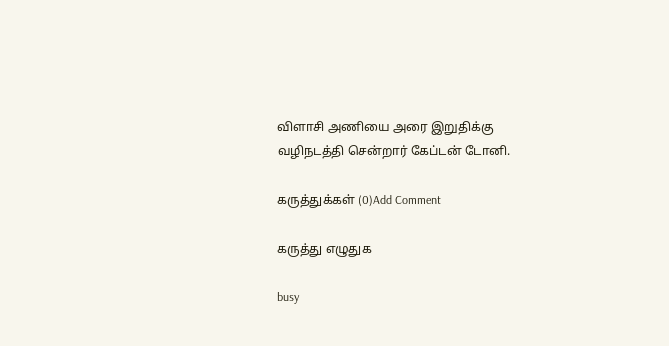விளாசி அணியை அரை இறுதிக்கு வழிநடத்தி சென்றார் கேப்டன் டோனி.

கருத்துக்கள் (0)Add Comment

கருத்து எழுதுக

busy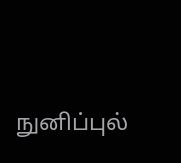நுனிப்புல்